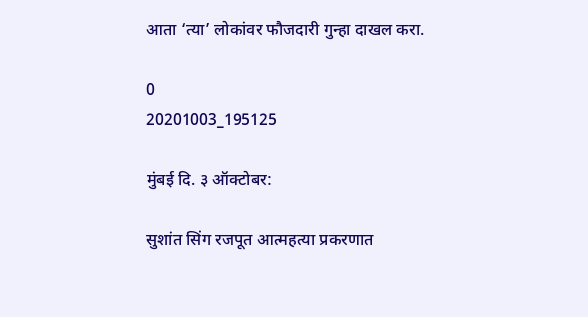आता ‘त्या’ लोकांवर फौजदारी गुन्हा दाखल करा.

0
20201003_195125

मुंबई दि. ३ ऑक्टोबर:

सुशांत सिंग रजपूत आत्महत्या प्रकरणात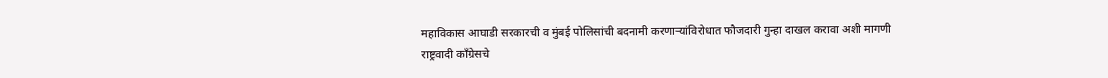महाविकास आघाडी सरकारची व मुंबई पोलिसांची बदनामी करणाऱ्यांविरोधात फौजदारी गुन्हा दाखल करावा अशी मागणी राष्ट्रवादी काँग्रेसचे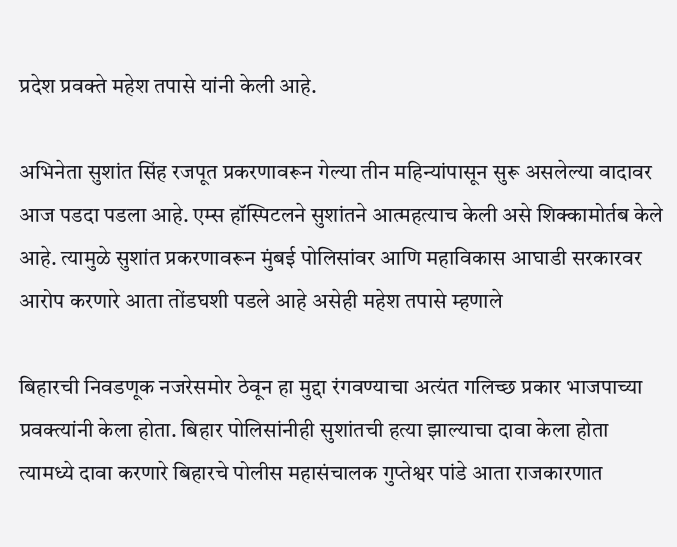प्रदेश प्रवक्ते महेश तपासे यांनी केली आहे.

अभिनेता सुशांत सिंह रजपूत प्रकरणावरून गेल्या तीन महिन्यांपासून सुरू असलेल्या वादावर आज पडदा पडला आहे. एम्स हॉस्पिटलने सुशांतने आत्महत्याच केली असे शिक्कामोर्तब केले आहे. त्यामुळे सुशांत प्रकरणावरून मुंबई पोलिसांवर आणि महाविकास आघाडी सरकारवर आरोप करणारे आता तोंडघशी पडले आहे असेही महेश तपासे म्हणाले

बिहारची निवडणूक नजरेसमोर ठेवून हा मुद्दा रंगवण्याचा अत्यंत गलिच्छ प्रकार भाजपाच्या प्रवक्त्यांनी केला होता. बिहार पोलिसांनीही सुशांतची हत्या झाल्याचा दावा केला होता त्यामध्ये दावा करणारे बिहारचे पोलीस महासंचालक गुप्तेश्वर पांडे आता राजकारणात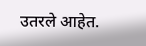उतरले आहेत.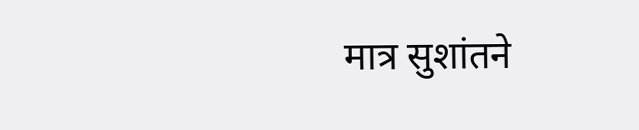मात्र सुशांतने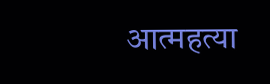आत्महत्या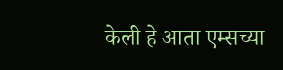केली हे आता एम्सच्या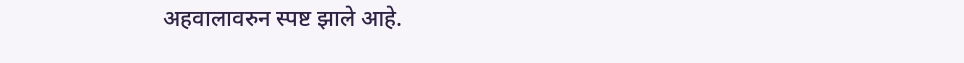अहवालावरुन स्पष्ट झाले आहे.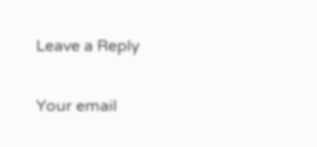Leave a Reply

Your email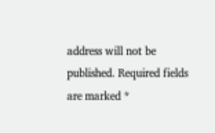address will not be published. Required fields are marked *